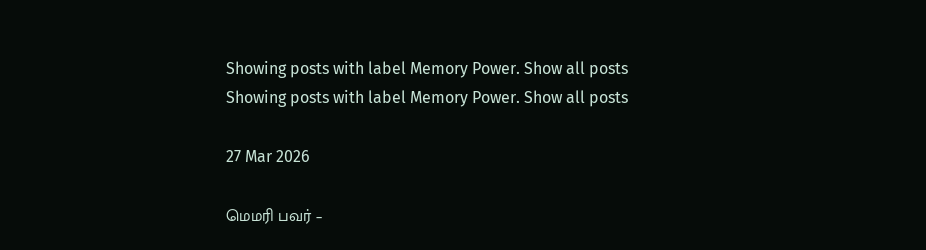Showing posts with label Memory Power. Show all posts
Showing posts with label Memory Power. Show all posts

27 Mar 2026

மெமரி பவர் –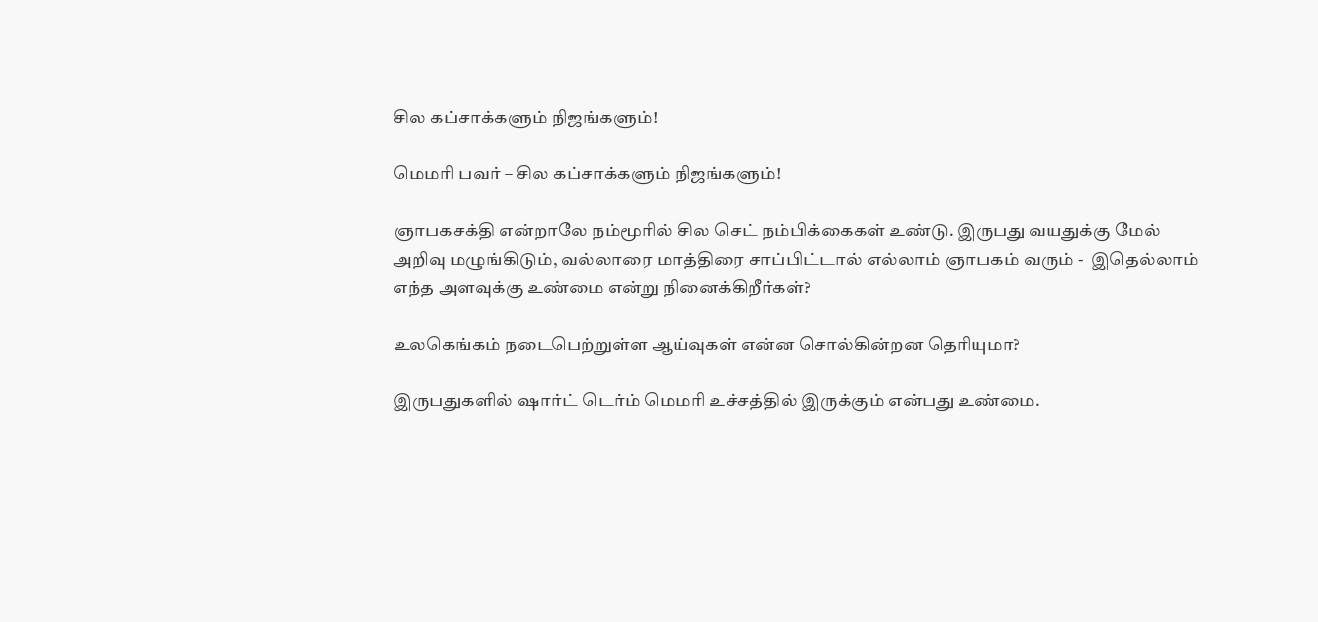சில கப்சாக்களும் நிஜங்களும்!

மெமரி பவர் – சில கப்சாக்களும் நிஜங்களும்!

ஞாபகசக்தி என்றாலே நம்மூரில் சில செட் நம்பிக்கைகள் உண்டு. இருபது வயதுக்கு மேல் அறிவு மழுங்கிடும், வல்லாரை மாத்திரை சாப்பிட்டால் எல்லாம் ஞாபகம் வரும் -  இதெல்லாம் எந்த அளவுக்கு உண்மை என்று நினைக்கிறீர்கள்?

உலகெங்கம் நடைபெற்றுள்ள ஆய்வுகள் என்ன சொல்கின்றன தெரியுமா?

இருபதுகளில் ஷார்ட் டெர்ம் மெமரி உச்சத்தில் இருக்கும் என்பது உண்மை.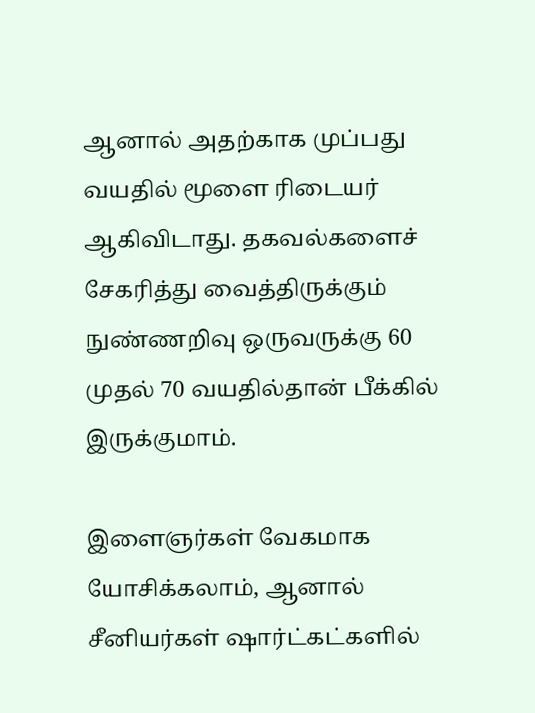ஆனால் அதற்காக முப்பது வயதில் மூளை ரிடையர் ஆகிவிடாது. தகவல்களைச் சேகரித்து வைத்திருக்கும் நுண்ணறிவு ஒருவருக்கு 60 முதல் 70 வயதில்தான் பீக்கில் இருக்குமாம்.

இளைஞர்கள் வேகமாக யோசிக்கலாம், ஆனால் சீனியர்கள் ஷார்ட்கட்களில்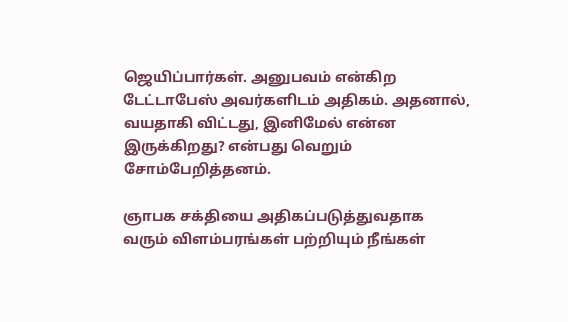ஜெயிப்பார்கள். அனுபவம் என்கிற டேட்டாபேஸ் அவர்களிடம் அதிகம். அதனால், வயதாகி விட்டது, இனிமேல் என்ன இருக்கிறது? என்பது வெறும் சோம்பேறித்தனம்.

ஞாபக சக்தியை அதிகப்படுத்துவதாக வரும் விளம்பரங்கள் பற்றியும் நீங்கள்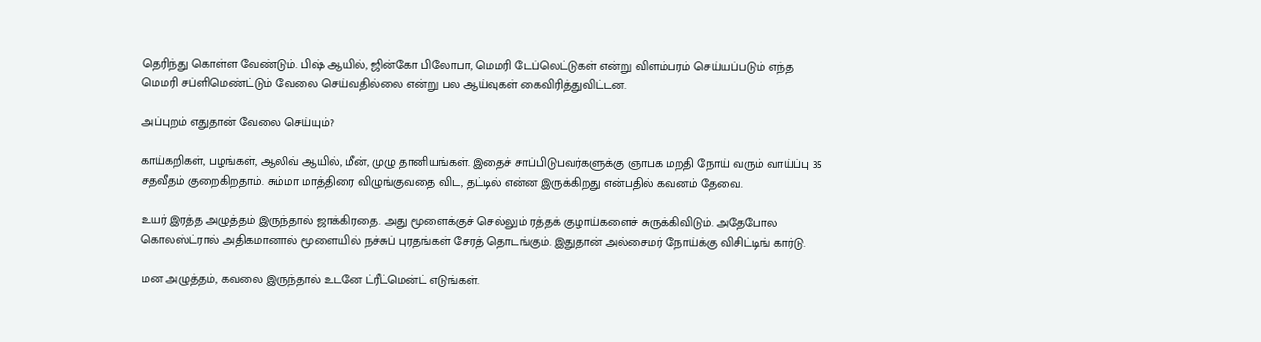தெரிந்து கொள்ள வேண்டும். பிஷ் ஆயில், ஜின்கோ பிலோபா, மெமரி டேப்லெட்டுகள் என்று விளம்பரம் செய்யப்படும் எந்த மெமரி சப்ளிமெண்ட்டும் வேலை செய்வதில்லை என்று பல ஆய்வுகள் கைவிரித்துவிட்டன.

அப்புறம் எதுதான் வேலை செய்யும்?

காய்கறிகள், பழங்கள், ஆலிவ் ஆயில், மீன், முழு தானியங்கள். இதைச் சாப்பிடுபவர்களுக்கு ஞாபக மறதி நோய் வரும் வாய்ப்பு 35 சதவீதம் குறைகிறதாம். சும்மா மாத்திரை விழுங்குவதை விட, தட்டில் என்ன இருக்கிறது என்பதில் கவனம் தேவை.

உயர் இரத்த அழுத்தம் இருந்தால் ஜாக்கிரதை. அது மூளைக்குச் செல்லும் ரத்தக் குழாய்களைச் சுருக்கிவிடும். அதேபோல கொலஸ்ட்ரால் அதிகமானால் மூளையில் நச்சுப் புரதங்கள் சேரத் தொடங்கும். இதுதான் அல்சைமர் நோய்க்கு விசிட்டிங் கார்டு.

மன அழுத்தம், கவலை இருந்தால் உடனே ட்ரீட்மென்ட் எடுங்கள்.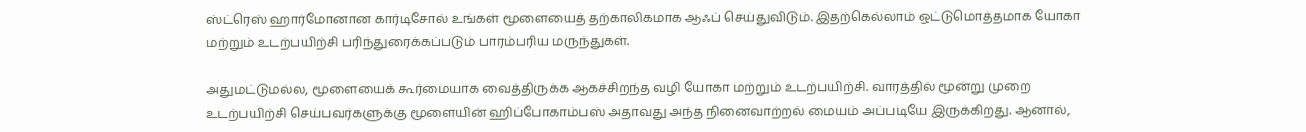ஸ்ட்ரெஸ் ஹார்மோனான கார்டிசோல் உங்கள் மூளையைத் தற்காலிகமாக ஆஃப் செய்துவிடும். இதற்கெல்லாம் ஒட்டுமொத்தமாக யோகா மற்றும் உடற்பயிற்சி பரிந்துரைக்கப்படும் பாரம்பரிய மருந்துகள்.

அதுமட்டுமல்ல, மூளையைக் கூர்மையாக வைத்திருக்க ஆகச்சிறந்த வழி யோகா மற்றும் உடற்பயிற்சி. வாரத்தில் மூன்று முறை உடற்பயிற்சி செய்பவர்களுக்கு மூளையின் ஹிப்போகாம்பஸ் அதாவது அந்த நினைவாற்றல் மையம் அப்படியே இருக்கிறது. ஆனால்,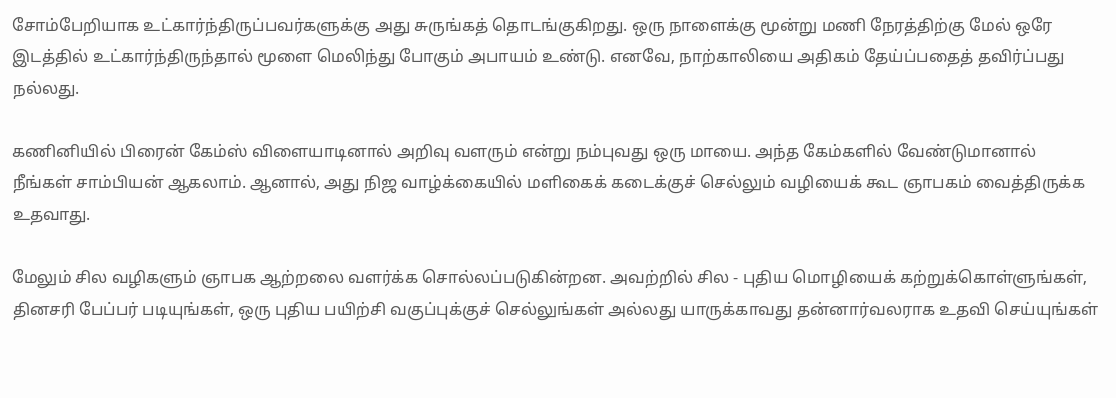சோம்பேறியாக உட்கார்ந்திருப்பவர்களுக்கு அது சுருங்கத் தொடங்குகிறது. ஒரு நாளைக்கு மூன்று மணி நேரத்திற்கு மேல் ஒரே இடத்தில் உட்கார்ந்திருந்தால் மூளை மெலிந்து போகும் அபாயம் உண்டு. எனவே, நாற்காலியை அதிகம் தேய்ப்பதைத் தவிர்ப்பது நல்லது.

கணினியில் பிரைன் கேம்ஸ் விளையாடினால் அறிவு வளரும் என்று நம்புவது ஒரு மாயை. அந்த கேம்களில் வேண்டுமானால் நீங்கள் சாம்பியன் ஆகலாம். ஆனால், அது நிஜ வாழ்க்கையில் மளிகைக் கடைக்குச் செல்லும் வழியைக் கூட ஞாபகம் வைத்திருக்க உதவாது.

மேலும் சில வழிகளும் ஞாபக ஆற்றலை வளர்க்க சொல்லப்படுகின்றன. அவற்றில் சில - புதிய மொழியைக் கற்றுக்கொள்ளுங்கள், தினசரி பேப்பர் படியுங்கள், ஒரு புதிய பயிற்சி வகுப்புக்குச் செல்லுங்கள் அல்லது யாருக்காவது தன்னார்வலராக உதவி செய்யுங்கள்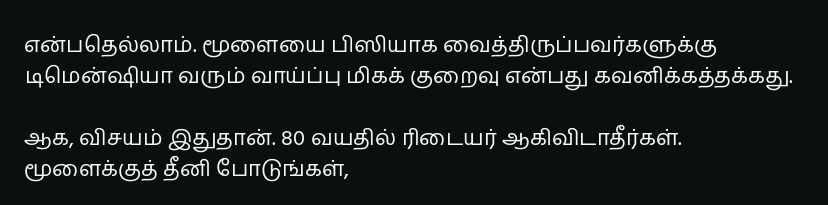என்பதெல்லாம். மூளையை பிஸியாக வைத்திருப்பவர்களுக்கு டிமென்ஷியா வரும் வாய்ப்பு மிகக் குறைவு என்பது கவனிக்கத்தக்கது.

ஆக, விசயம் இதுதான். 80 வயதில் ரிடையர் ஆகிவிடாதீர்கள். மூளைக்குத் தீனி போடுங்கள்,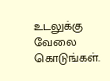உடலுக்கு வேலை கொடுங்கள்.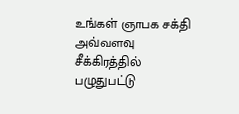உங்கள் ஞாபக சக்தி அவ்வளவு சீக்கிரத்தில் பழுதுபட்டு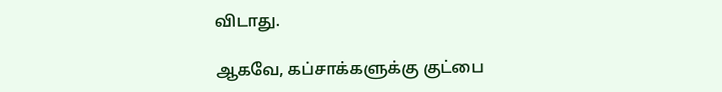விடாது.

ஆகவே, கப்சாக்களுக்கு குட்பை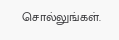சொல்லுங்கள்.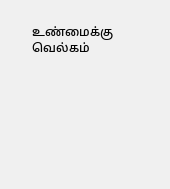உண்மைக்கு வெல்கம்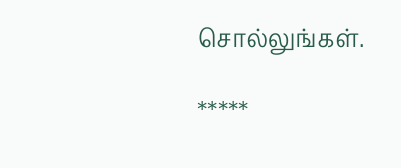சொல்லுங்கள்.

*****